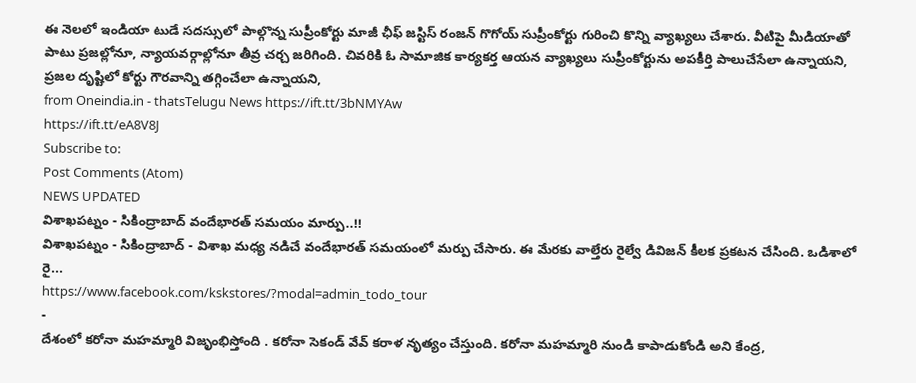ఈ నెలలో ఇండియా టుడే సదస్సులో పాల్గొన్న సుప్రీంకోర్టు మాజీ ఛీఫ్ జస్టిస్ రంజన్ గొగోయ్ సుప్రీంకోర్టు గురించి కొన్ని వ్యాఖ్యలు చేశారు. వీటిపై మీడియాతో పాటు ప్రజల్లోనూ, న్యాయవర్గాల్లోనూ తీవ్ర చర్చ జరిగింది. చివరికి ఓ సామాజిక కార్యకర్త ఆయన వ్యాఖ్యలు సుప్రీంకోర్టును అపకీర్తి పాలుచేసేలా ఉన్నాయని, ప్రజల దృష్టిలో కోర్టు గౌరవాన్ని తగ్గించేలా ఉన్నాయని,
from Oneindia.in - thatsTelugu News https://ift.tt/3bNMYAw
https://ift.tt/eA8V8J
Subscribe to:
Post Comments (Atom)
NEWS UPDATED
విశాఖపట్నం - సికింద్రాబాద్ వందేభారత్ సమయం మార్పు..!!
విశాఖపట్నం - సికింద్రాబాద్ - విశాఖ మధ్య నడిచే వందేభారత్ సమయంలో మర్పు చేసారు. ఈ మేరకు వాల్తేరు రైల్వే డివిజన్ కీలక ప్రకటన చేసింది. ఒడిశాలో రై...
https://www.facebook.com/kskstores/?modal=admin_todo_tour
-
దేశంలో కరోనా మహమ్మారి విజృంభిస్తోంది . కరోనా సెకండ్ వేవ్ కరాళ నృత్యం చేస్తుంది. కరోనా మహమ్మారి నుండి కాపాడుకోండి అని కేంద్ర,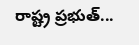రాష్ట్ర ప్రభుత్...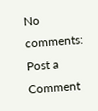No comments:
Post a Comment